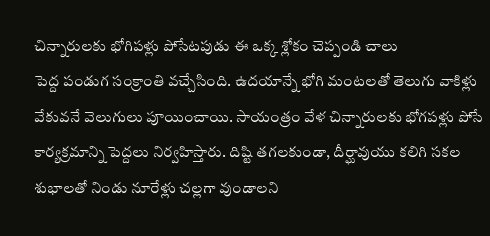చిన్నారులకు భోగిపళ్లు పోసేటపుడు ఈ ఒక్క శ్లోకం చెప్పండి చాలు
పెద్ద పండుగ సంక్రాంతి వచ్చేసింది. ఉదయాన్నే భోగి మంటలతో తెలుగు వాకిళ్లు వేకువనే వెలుగులు పూయించాయి. సాయంత్రం వేళ చిన్నారులకు భోగపళ్లు పోసే కార్యక్రమాన్ని పెద్దలు నిర్వహిస్తారు. దిష్టి తగలకుండా, దీర్ఘావుయు కలిగి సకల శుభాలతో నిండు నూరేళ్లు చల్లగా వుండాలని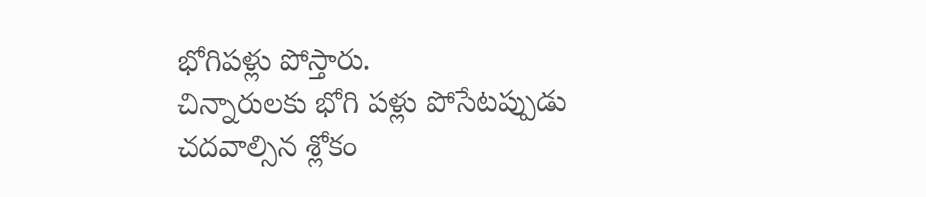భోగిపళ్లు పోస్తారు.
చిన్నారులకు భోగి పళ్లు పోసేటప్పుడు చదవాల్సిన శ్లోకం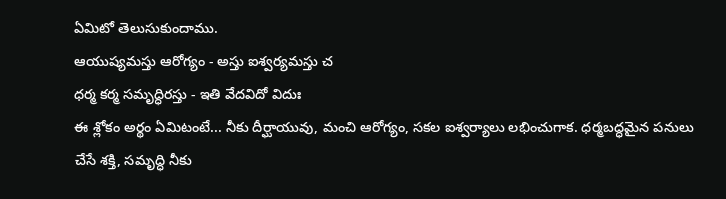ఏమిటో తెలుసుకుందాము.
ఆయుష్యమస్తు ఆరోగ్యం - అస్తు ఐశ్వర్యమస్తు చ
ధర్మ కర్మ సమృద్ధిరస్తు - ఇతి వేదవిదో విదుః
ఈ శ్లోకం అర్థం ఏమిటంటే... నీకు దీర్ఘాయువు, మంచి ఆరోగ్యం, సకల ఐశ్వర్యాలు లభించుగాక. ధర్మబద్ధమైన పనులు చేసే శక్తి, సమృద్ధి నీకు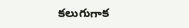కలుగుగాక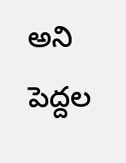అని పెద్దల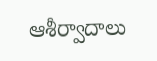ఆశీర్వాదాలు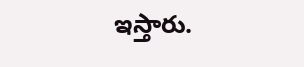ఇస్తారు.